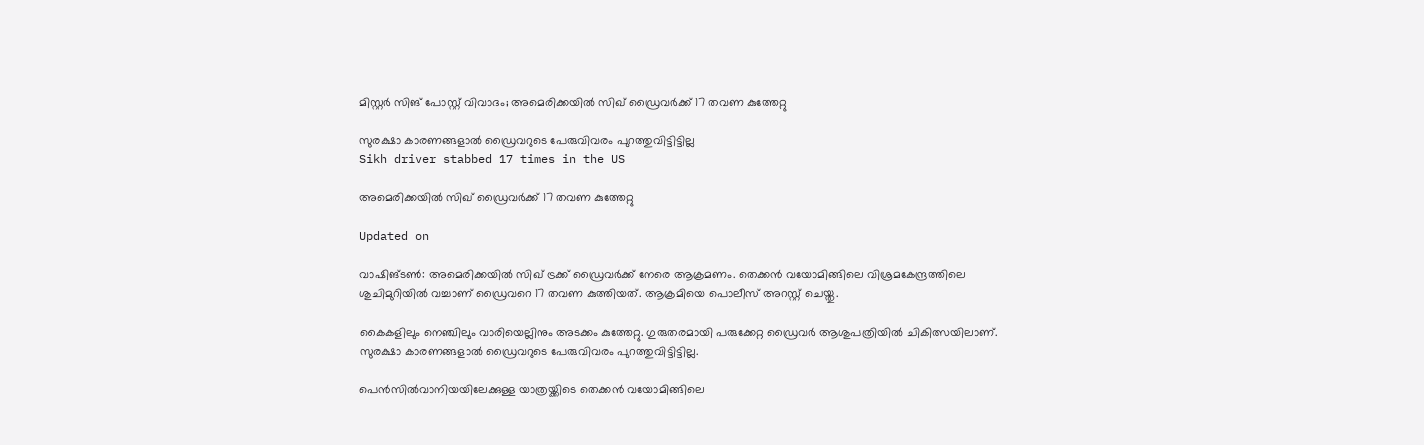മിസ്റ്റർ സിങ് പോസ്റ്റ് വിവാദം; അമെരിക്കയിൽ സിഖ് ഡ്രൈവർക്ക് 17 തവണ കുത്തേറ്റു

സുരക്ഷാ കാരണങ്ങളാൽ ഡ്രൈവറുടെ പേരുവിവരം പുറത്തുവിട്ടിട്ടില്ല
Sikh driver stabbed 17 times in the US

അമെരിക്കയിൽ സിഖ് ഡ്രൈവർക്ക് 17 തവണ കുത്തേറ്റു

Updated on

വാഷിങ്ടൺ: അമെരിക്കയിൽ സിഖ് ട്രക്ക് ഡ്രൈവർക്ക് നേരെ ആക്രമണം. തെക്കൻ വയോമിങ്ങിലെ വിശ്രമകേന്ദ്രത്തിലെ ശുചിമുറിയിൽ വച്ചാണ് ഡ്രൈവറെ 17 തവണ കുത്തിയത്. ആക്രമിയെ പൊലീസ് അറസ്റ്റ് ചെയ്തു.

കൈകളിലും നെഞ്ചിലും വാരിയെല്ലിനും അടക്കം കുത്തേറ്റു. ഗുരുതരമായി പരുക്കേറ്റ ഡ്രൈവർ ആശുപത്രിയിൽ ചികിത്സയിലാണ്. സുരക്ഷാ കാരണങ്ങളാൽ ഡ്രൈവറുടെ പേരുവിവരം പുറത്തുവിട്ടിട്ടില്ല.

പെൻസിൽവാനിയയിലേക്കുള്ള യാത്രയ്ക്കിടെ തെക്കൻ വയോമിങ്ങിലെ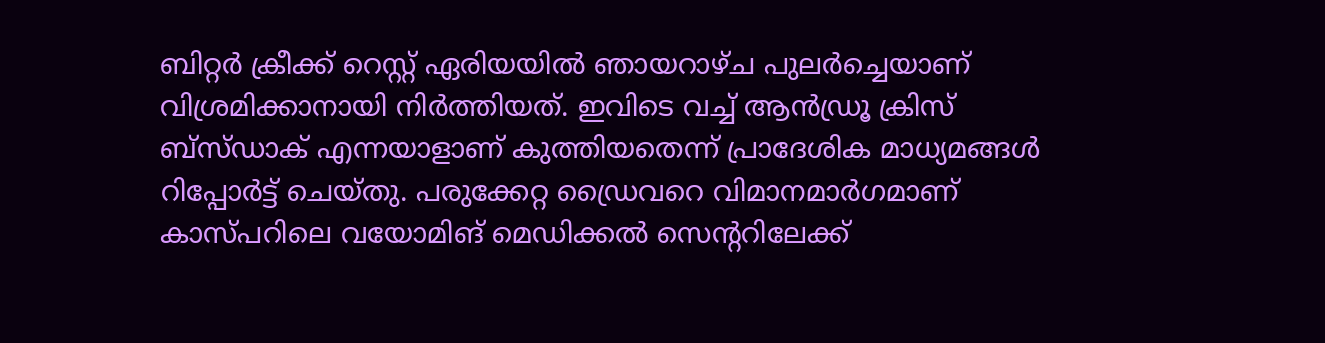ബിറ്റർ ക്രീക്ക് റെസ്റ്റ് ഏരിയയിൽ ഞായറാഴ്ച പുലർച്ചെയാണ് വിശ്രമിക്കാനായി നിർത്തിയത്. ഇവിടെ വച്ച് ആൻഡ്രൂ ക്രിസ് ബ്സ്ഡാക് എന്നയാളാണ് കുത്തിയതെന്ന് പ്രാദേശിക മാധ്യമങ്ങൾ റിപ്പോർട്ട് ചെയ്തു. പരുക്കേറ്റ ഡ്രൈവറെ വിമാനമാർഗമാണ് കാസ്പറിലെ വയോമിങ് മെഡിക്കൽ സെന്‍ററിലേക്ക്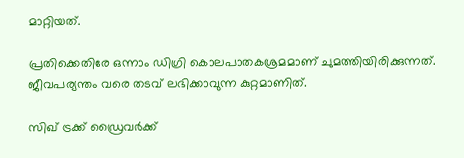മാറ്റിയത്.

പ്രതിക്കെതിരേ ഒന്നാം ഡിഗ്രി കൊലപാതകശ്രമമാണ് ചുമത്തിയിരിക്കുന്നത്. ജീവപര്യന്തം വരെ തടവ് ലഭിക്കാവുന്ന കുറ്റമാണിത്.

സിഖ് ട്രക്ക് ഡ്രൈവർക്ക്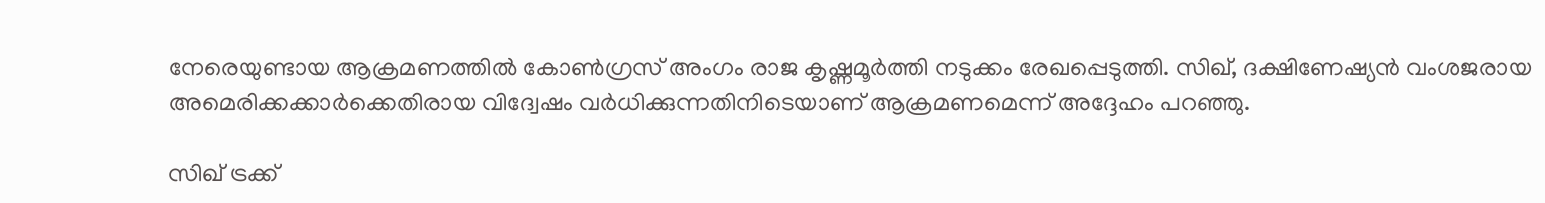നേരെയുണ്ടായ ആക്രമണത്തിൽ കോൺഗ്രസ് അംഗം രാജ കൃഷ്ണമൂർത്തി നടുക്കം രേഖപ്പെടുത്തി. സിഖ്, ദക്ഷിണേഷ്യൻ വംശജരായ അമെരിക്കക്കാർക്കെതിരായ വിദ്വേഷം വർധിക്കുന്നതിനിടെയാണ് ആക്രമണമെന്ന് അദ്ദേഹം പറഞ്ഞു.

സിഖ് ട്രക്ക്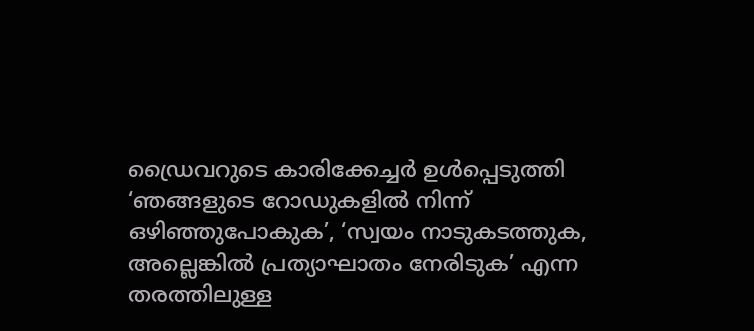ഡ്രൈവറുടെ കാരിക്കേച്ചർ ഉൾപ്പെടുത്തി ‘ഞങ്ങളുടെ റോഡുകളിൽ നിന്ന് ഒഴിഞ്ഞുപോകുക’, ‘സ്വയം നാടുകടത്തുക, അല്ലെങ്കിൽ പ്രത്യാഘാതം നേരിടുക’ എന്ന തരത്തിലുള്ള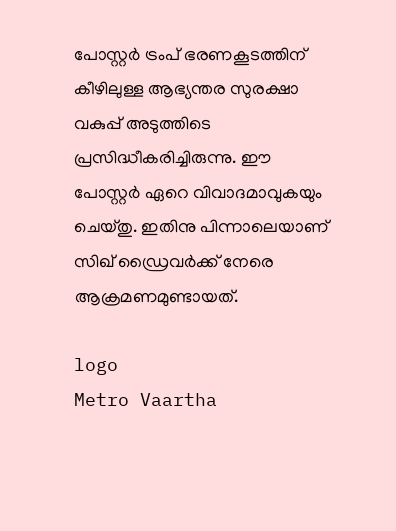പോസ്റ്റർ ട്രംപ് ഭരണകൂടത്തിന് കീഴിലുള്ള ആഭ്യന്തര സുരക്ഷാ വകുപ്പ് അടുത്തിടെ പ്രസിദ്ധീകരിച്ചിരുന്നു. ഈ പോസ്റ്റർ ഏറെ വിവാദമാവുകയും ചെയ്തു. ഇതിനു പിന്നാലെയാണ് സിഖ് ഡ്രൈവർക്ക് നേരെ ആക്രമണമുണ്ടായത്.

logo
Metro Vaartha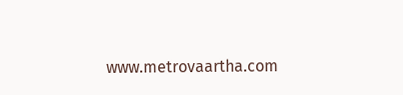www.metrovaartha.com